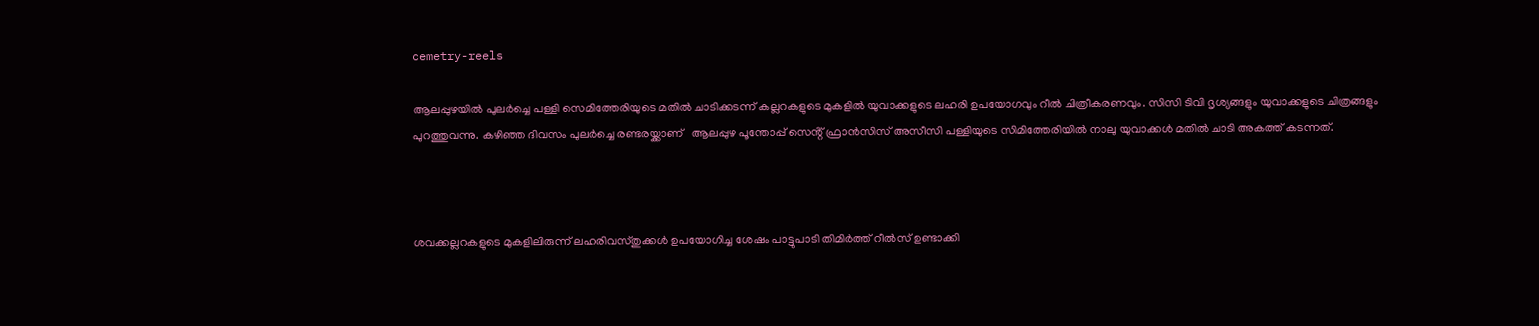cemetry-reels

ആലപ്പുഴയിൽ പുലർച്ചെ പള്ളി സെമിത്തേരിയുടെ മതിൽ ചാടിക്കടന്ന് കല്ലറകളുടെ മുകളിൽ യുവാക്കളുടെ ലഹരി ഉപയോഗവും റീൽ ചിത്രീകരണവും. സിസി ടിവി ദൃശ്യങ്ങളും യുവാക്കളുടെ ചിത്രങ്ങളും പുറത്തുവന്നു. കഴിഞ്ഞ ദിവസം പുലർച്ചെ രണ്ടരയ്ക്കാണ്   ആലപ്പുഴ പൂന്തോപ്പ് സെൻ്റ് ഫ്രാൻസിസ് അസീസി പള്ളിയുടെ സിമിത്തേരിയില്‍ നാലു യുവാക്കൾ മതിൽ ചാടി അകത്ത് കടന്നത്.



ശവക്കല്ലറകളുടെ മുകളിലിരുന്ന് ലഹരിവസ്തുക്കൾ ഉപയോഗിച്ച ശേഷം പാട്ടുപാടി തിമിർത്ത് റീൽസ് ഉണ്ടാക്കി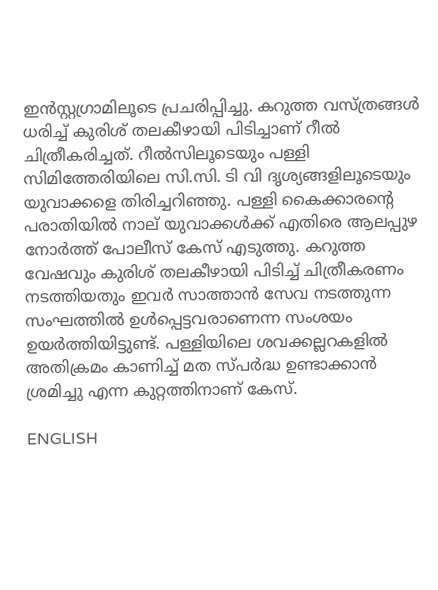ഇൻസ്റ്റഗ്രാമിലൂടെ പ്രചരിപ്പിച്ചു. കറുത്ത വസ്ത്രങ്ങൾ ധരിച്ച് കുരിശ് തലകീഴായി പിടിച്ചാണ് റീൽ ചിത്രീകരിച്ചത്. റീൽസിലൂടെയും പള്ളി സിമിത്തേരിയിലെ സി.സി. ടി വി ദൃശ്യങ്ങളിലൂടെയും യുവാക്കളെ തിരിച്ചറിഞ്ഞു. പള്ളി കൈക്കാരന്റെ പരാതിയിൽ നാല് യുവാക്കൾക്ക് എതിരെ ആലപ്പുഴ നോർത്ത് പോലീസ് കേസ് എടുത്തു. കറുത്ത വേഷവും കുരിശ് തലകീഴായി പിടിച്ച് ചിത്രീകരണം നടത്തിയതും ഇവർ സാത്താൻ സേവ നടത്തുന്ന സംഘത്തിൽ ഉൾപ്പെട്ടവരാണെന്ന സംശയം ഉയർത്തിയിട്ടുണ്ട്. പള്ളിയിലെ ശവക്കല്ലറകളിൽ അതിക്രമം കാണിച്ച് മത സ്പർദ്ധ ഉണ്ടാക്കാൻ ശ്രമിച്ചു എന്ന കുറ്റത്തിനാണ് കേസ്.

ENGLISH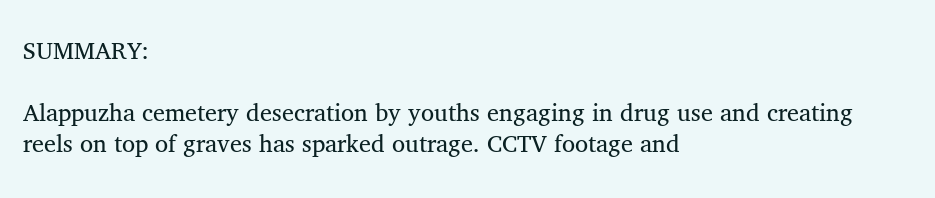SUMMARY:

Alappuzha cemetery desecration by youths engaging in drug use and creating reels on top of graves has sparked outrage. CCTV footage and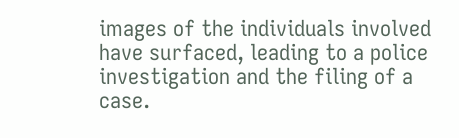images of the individuals involved have surfaced, leading to a police investigation and the filing of a case.